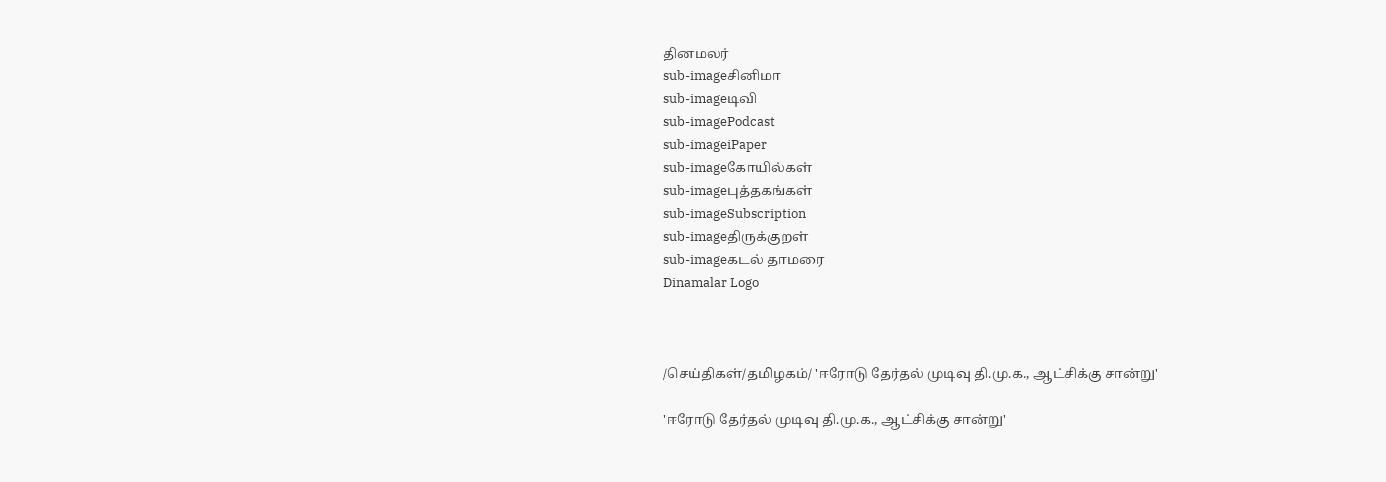தினமலர்
sub-imageசினிமா
sub-imageடிவி
sub-imagePodcast
sub-imageiPaper
sub-imageகோயில்கள்
sub-imageபுத்தகங்கள்
sub-imageSubscription
sub-imageதிருக்குறள்
sub-imageகடல் தாமரை
Dinamalar Logo



/செய்திகள்/தமிழகம்/ 'ஈரோடு தேர்தல் முடிவு தி.மு.க., ஆட்சிக்கு சான்று'

'ஈரோடு தேர்தல் முடிவு தி.மு.க., ஆட்சிக்கு சான்று'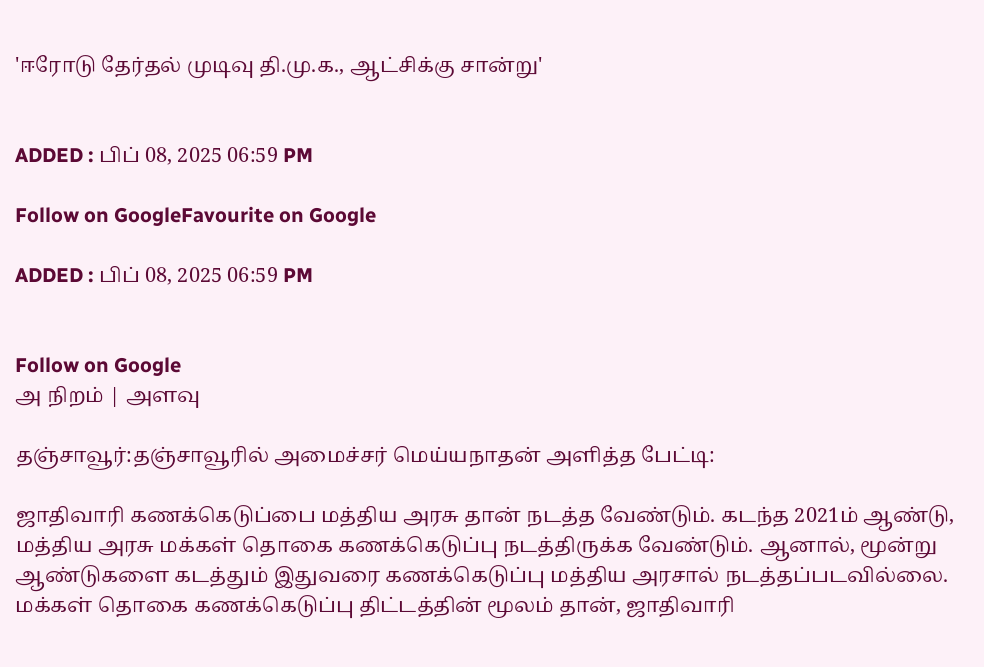'ஈரோடு தேர்தல் முடிவு தி.மு.க., ஆட்சிக்கு சான்று'


ADDED : பிப் 08, 2025 06:59 PM

Follow on GoogleFavourite on Google

ADDED : பிப் 08, 2025 06:59 PM


Follow on Google
அ நிறம் | அளவு

தஞ்சாவூர்:தஞ்சாவூரில் அமைச்சர் மெய்யநாதன் அளித்த பேட்டி:

ஜாதிவாரி கணக்கெடுப்பை மத்திய அரசு தான் நடத்த வேண்டும். கடந்த 2021ம் ஆண்டு, மத்திய அரசு மக்கள் தொகை கணக்கெடுப்பு நடத்திருக்க வேண்டும். ஆனால், மூன்று ஆண்டுகளை கடத்தும் இதுவரை கணக்கெடுப்பு மத்திய அரசால் நடத்தப்படவில்லை. மக்கள் தொகை கணக்கெடுப்பு திட்டத்தின் மூலம் தான், ஜாதிவாரி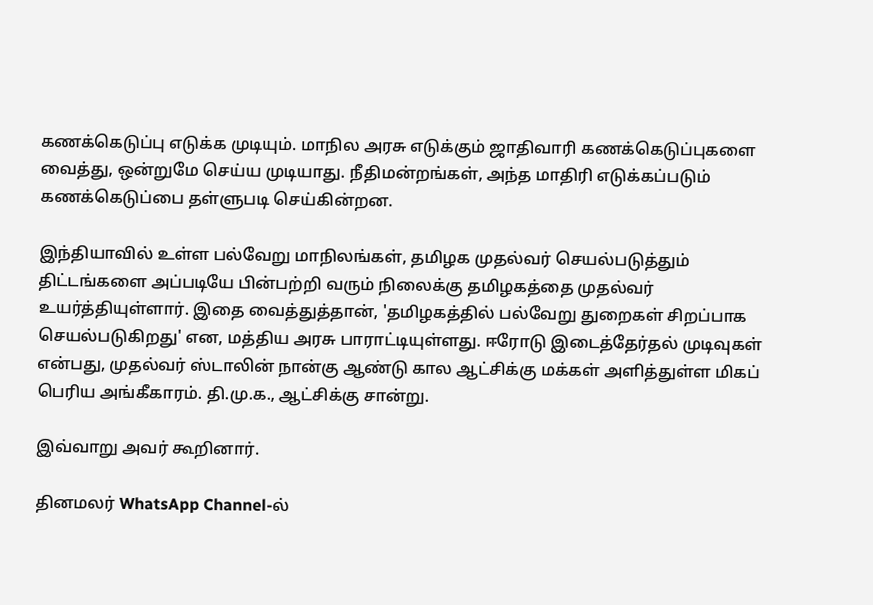கணக்கெடுப்பு எடுக்க முடியும். மாநில அரசு எடுக்கும் ஜாதிவாரி கணக்கெடுப்புகளை வைத்து, ஒன்றுமே செய்ய முடியாது. நீதிமன்றங்கள், அந்த மாதிரி எடுக்கப்படும் கணக்கெடுப்பை தள்ளுபடி செய்கின்றன.

இந்தியாவில் உள்ள பல்வேறு மாநிலங்கள், தமிழக முதல்வர் செயல்படுத்தும் திட்டங்களை அப்படியே பின்பற்றி வரும் நிலைக்கு தமிழகத்தை முதல்வர் உயர்த்தியுள்ளார். இதை வைத்துத்தான், 'தமிழகத்தில் பல்வேறு துறைகள் சிறப்பாக செயல்படுகிறது' என, மத்திய அரசு பாராட்டியுள்ளது. ஈரோடு இடைத்தேர்தல் முடிவுகள் என்பது, முதல்வர் ஸ்டாலின் நான்கு ஆண்டு கால ஆட்சிக்கு மக்கள் அளித்துள்ள மிகப் பெரிய அங்கீகாரம். தி.மு.க., ஆட்சிக்கு சான்று.

இவ்வாறு அவர் கூறினார்.

தினமலர் WhatsApp Channel-ல்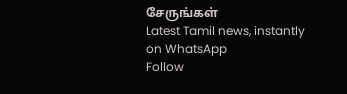சேருங்கள்
Latest Tamil news, instantly on WhatsApp
Follow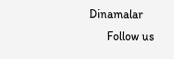Dinamalar
      Follow us